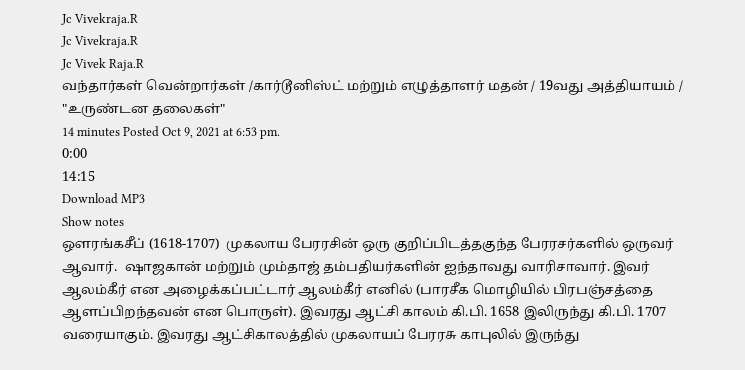Jc Vivekraja.R
Jc Vivekraja.R
Jc Vivek Raja.R
வந்தார்கள் வென்றார்கள் /கார்டூனிஸ்ட் மற்றும் எழுத்தாளர் மதன் / 19வது அத்தியாயம் / "உருண்டன தலைகள்"
14 minutes Posted Oct 9, 2021 at 6:53 pm.
0:00
14:15
Download MP3
Show notes
ஔரங்கசீப் (1618-1707)  முகலாய பேரரசின் ஒரு குறிப்பிடத்தகுந்த பேரரசர்களில் ஒருவர் ஆவார்.  ஷாஜகான் மற்றும் மும்தாஜ் தம்பதியர்களின் ஐந்தாவது வாரிசாவார். இவர் ஆலம்கீர் என அழைக்கப்பட்டார் ஆலம்கீர் எனில் (பாரசீக மொழியில் பிரபஞ்சத்தை ஆளப்பிறந்தவன் என பொருள்). இவரது ஆட்சி காலம் கி.பி. 1658 இலிருந்து கி.பி. 1707 வரையாகும். இவரது ஆட்சிகாலத்தில் முகலாயப் பேரரசு காபுலில் இருந்து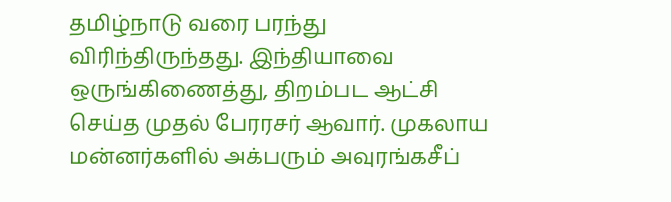தமிழ்நாடு வரை பரந்து விரிந்திருந்தது. இந்தியாவை ஒருங்கிணைத்து, திறம்பட ஆட்சி செய்த முதல் பேரரசர் ஆவார். முகலாய மன்னர்களில் அக்பரும் அவுரங்கசீப்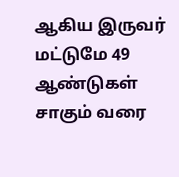ஆகிய இருவர் மட்டுமே 49 ஆண்டுகள் சாகும் வரை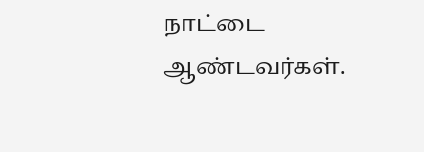நாட்டை ஆண்டவர்கள்.